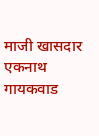माजी खासदार एकनाथ गायकवाड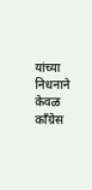यांच्या निधनाने केवळ काँग्रेस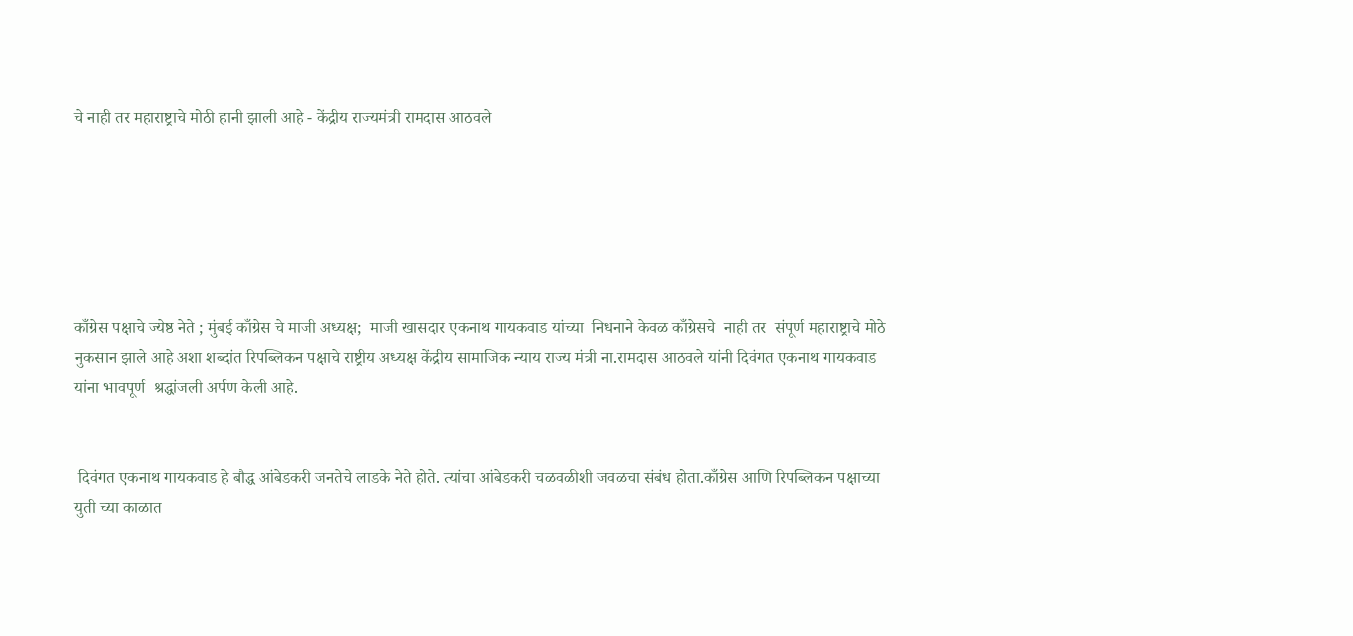चे नाही तर महाराष्ट्राचे मोठी हानी झाली आहे - केंद्रीय राज्यमंत्री रामदास आठवले






काँग्रेस पक्षाचे ज्येष्ठ नेते ; मुंबई काँग्रेस चे माजी अध्यक्ष;  माजी खासदार एकनाथ गायकवाड यांच्या  निधनाने केवळ काँग्रेसचे  नाही तर  संपूर्ण महाराष्ट्राचे मोठे नुकसान झाले आहे अशा शब्दांत रिपब्लिकन पक्षाचे राष्ट्रीय अध्यक्ष केंद्रीय सामाजिक न्याय राज्य मंत्री ना.रामदास आठवले यांनी दिवंगत एकनाथ गायकवाड यांना भावपूर्ण  श्रद्धांजली अर्पण केली आहे.


 दिवंगत एकनाथ गायकवाड हे बौद्ध आंबेडकरी जनतेचे लाडके नेते होते. त्यांचा आंबेडकरी चळवळीशी जवळचा संबंध होता.काँग्रेस आणि रिपब्लिकन पक्षाच्या युती च्या काळात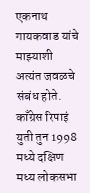एकनाथ गायकवाड यांचे माझ्याशी अत्यंत जवळचे संबंध होते. काँग्रेस रिपाइं युती तुन 1998 मध्ये दक्षिण मध्य लोकसभा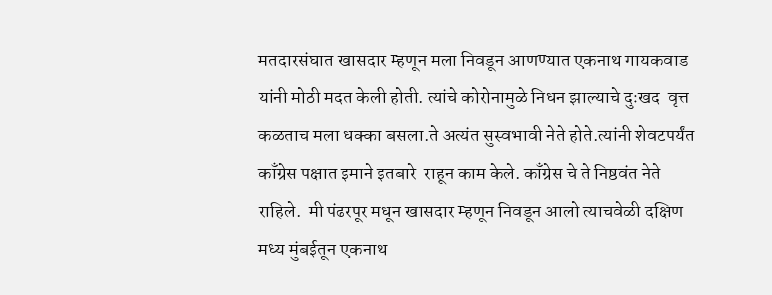मतदारसंघात खासदार म्हणून मला निवडून आणण्यात एकनाथ गायकवाड यांनी मोठी मदत केली होती. त्यांचे कोरोनामुळे निधन झाल्याचे दुःखद  वृत्त कळताच मला धक्का बसला.ते अत्यंत सुस्वभावी नेते होते.त्यांनी शेवटपर्यंत काँग्रेस पक्षात इमाने इतबारे  राहून काम केले. काँग्रेस चे ते निष्ठवंत नेते राहिले.  मी पंढरपूर मधून खासदार म्हणून निवडून आलो त्याचवेळी दक्षिण मध्य मुंबईतून एकनाथ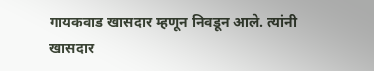गायकवाड खासदार म्हणून निवडून आले. त्यांनी खासदार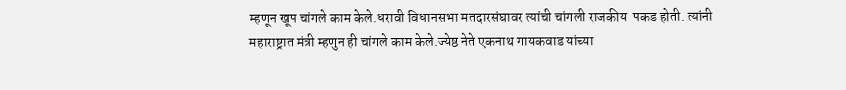म्हणून खूप चांगले काम केले.धरावी विधानसभा मतदारसंघावर त्यांची चांगली राजकीय  पकड होती. त्यांनी महाराष्ट्रात मंत्री म्हणुन ही चांगले काम केले.ज्येष्ठ नेते एकनाथ गायकवाड यांच्या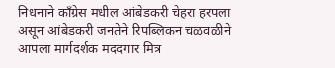निधनाने काँग्रेस मधील आंबेडकरी चेहरा हरपला असून आंबेडकरी जनतेने रिपब्लिकन चळवळीने आपला मार्गदर्शक मददगार मित्र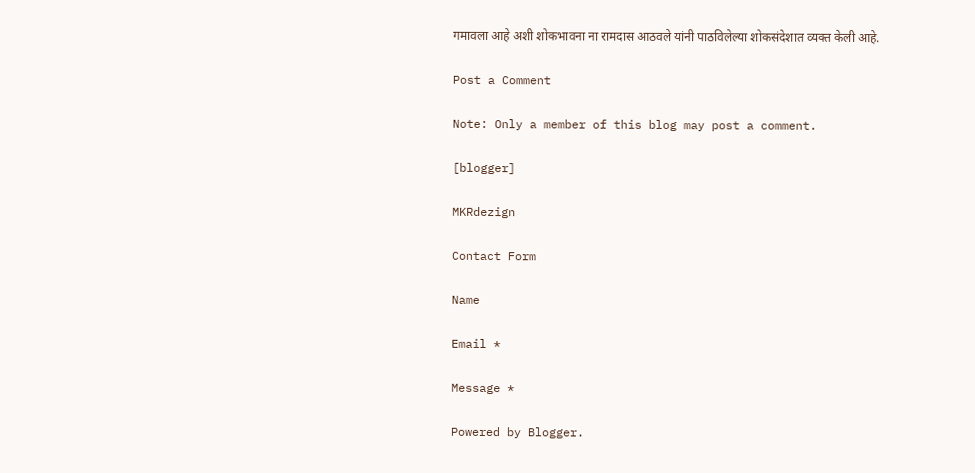गमावला आहे अशी शोकभावना ना रामदास आठवले यांनी पाठविलेल्या शोकसंदेशात व्यक्त केली आहे.

Post a Comment

Note: Only a member of this blog may post a comment.

[blogger]

MKRdezign

Contact Form

Name

Email *

Message *

Powered by Blogger.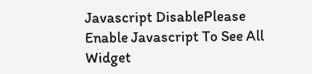Javascript DisablePlease Enable Javascript To See All Widget